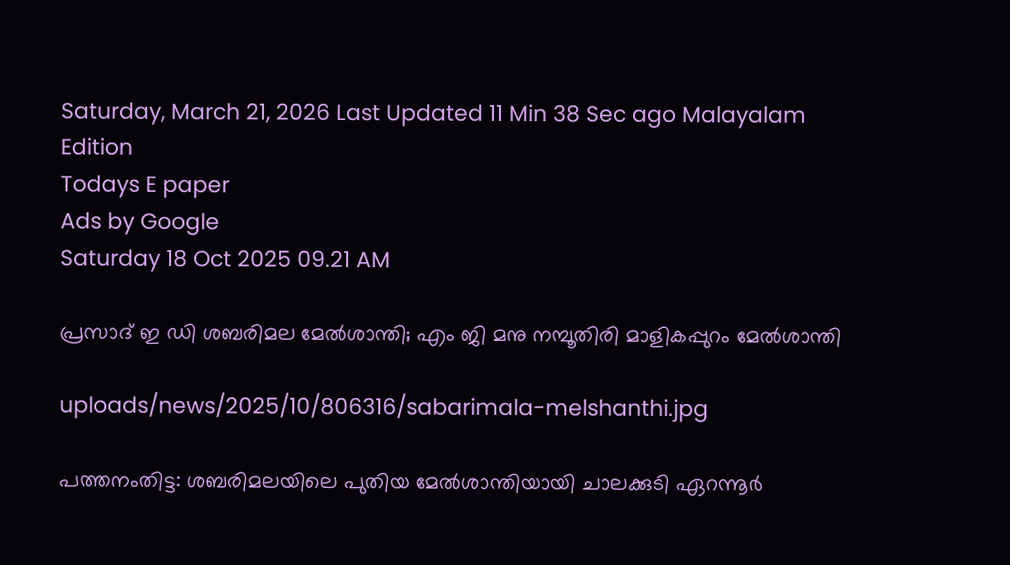Saturday, March 21, 2026 Last Updated 11 Min 38 Sec ago Malayalam Edition
Todays E paper
Ads by Google
Saturday 18 Oct 2025 09.21 AM

പ്രസാദ് ഇ ഡി ശബരിമല മേല്‍ശാന്തി; എം ജി മനു നമ്പൂതിരി മാളികപ്പുറം മേല്‍ശാന്തി

uploads/news/2025/10/806316/sabarimala-melshanthi.jpg

പത്തനംതിട്ട: ശബരിമലയിലെ പുതിയ മേല്‍ശാന്തിയായി ചാലക്കുടി ഏറന്നൂര്‍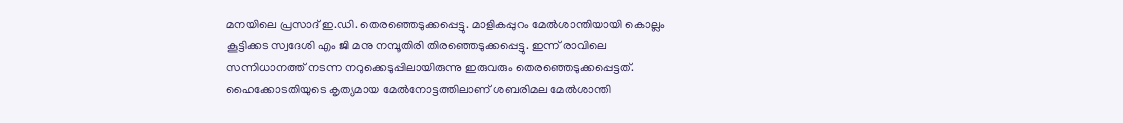മനയിലെ പ്രസാദ് ഇ.ഡി. തെരഞ്ഞെടുക്കപ്പെട്ടു. മാളികപ്പുറം മേല്‍ശാന്തിയായി കൊല്ലം കൂട്ടിക്കട സ്വദേശി എം ജി മനു നമ്പൂതിരി തിരഞ്ഞെടുക്കപ്പെട്ടു. ഇന്ന് രാവിലെ സന്നിധാനത്ത് നടന്ന നറുക്കെടുപ്പിലായിരുന്നു ഇരുവരും തെരഞ്ഞെടുക്കപ്പെട്ടത്. ഹൈക്കോടതിയുടെ കൃത്യമായ മേല്‍നോട്ടത്തിലാണ് ശബരിമല മേല്‍ശാന്തി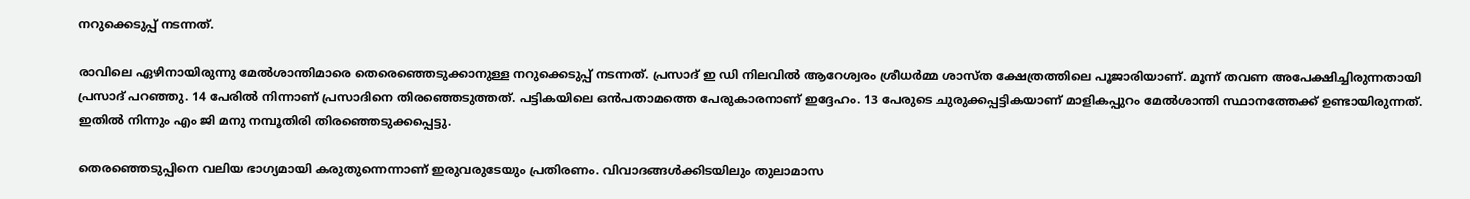നറുക്കെടുപ്പ് നടന്നത്.

രാവിലെ ഏഴിനായിരുന്നു മേല്‍ശാന്തിമാരെ തെരെഞ്ഞെടുക്കാനുള്ള നറുക്കെടുപ്പ് നടന്നത്. പ്രസാദ് ഇ ഡി നിലവില്‍ ആറേശ്വരം ശ്രീധര്‍മ്മ ശാസ്ത ക്ഷേത്രത്തിലെ പൂജാരിയാണ്. മൂന്ന് തവണ അപേക്ഷിച്ചിരുന്നതായി പ്രസാദ് പറഞ്ഞു. 14 പേരില്‍ നിന്നാണ് പ്രസാദിനെ തിരഞ്ഞെടുത്തത്. പട്ടികയിലെ ഒന്‍പതാമത്തെ പേരുകാരനാണ് ഇദ്ദേഹം. 13 പേരുടെ ചുരുക്കപ്പട്ടികയാണ് മാളികപ്പുറം മേല്‍ശാന്തി സ്ഥാനത്തേക്ക് ഉണ്ടായിരുന്നത്. ഇതില്‍ നിന്നും എം ജി മനു നമ്പൂതിരി തിരഞ്ഞെടുക്കപ്പെട്ടു.

തെരഞ്ഞെടുപ്പിനെ വലിയ ഭാഗ്യമായി കരുതുന്നെന്നാണ് ഇരുവരുടേയും പ്രതിരണം. വിവാദങ്ങള്‍ക്കിടയിലും തുലാമാസ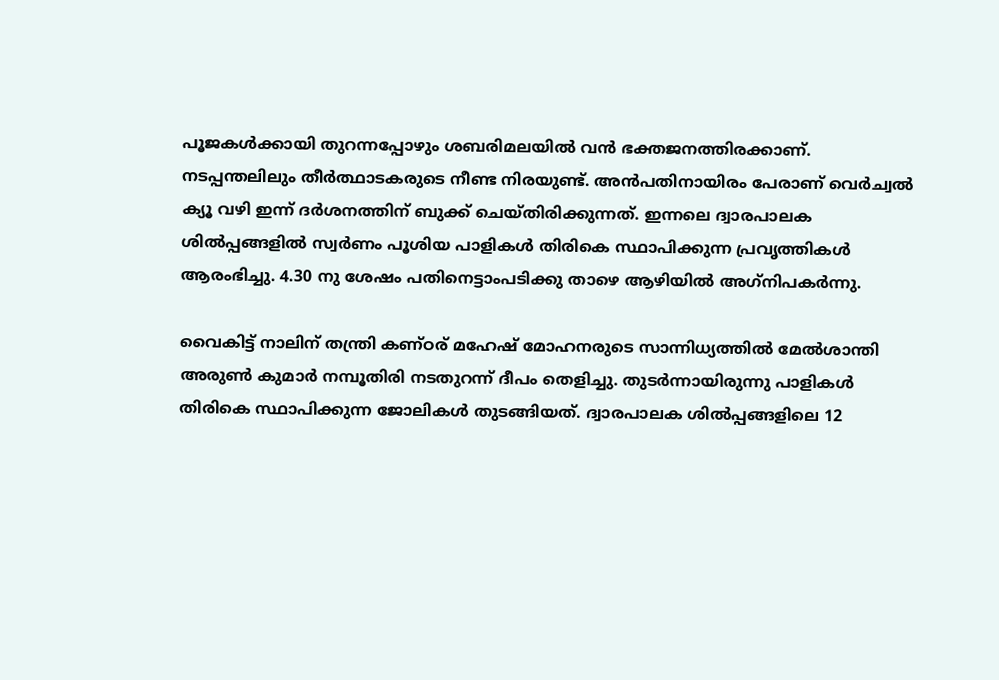പൂജകള്‍ക്കായി തുറന്നപ്പോഴും ശബരിമലയില്‍ വന്‍ ഭക്തജനത്തിരക്കാണ്. നടപ്പന്തലിലും തീര്‍ത്ഥാടകരുടെ നീണ്ട നിരയുണ്ട്. അന്‍പതിനായിരം പേരാണ് വെര്‍ച്വല്‍ ക്യൂ വഴി ഇന്ന് ദര്‍ശനത്തിന് ബുക്ക് ചെയ്തിരിക്കുന്നത്. ഇന്നലെ ദ്വാരപാലക ശില്‍പ്പങ്ങളില്‍ സ്വര്‍ണം പൂശിയ പാളികള്‍ തിരികെ സ്ഥാപിക്കുന്ന പ്രവൃത്തികള്‍ ആരംഭിച്ചു. 4.30 നു ശേഷം പതിനെട്ടാംപടിക്കു താഴെ ആഴിയില്‍ അഗ്‌നിപകര്‍ന്നു.

വൈകിട്ട് നാലിന് തന്ത്രി കണ്ഠര് മഹേഷ് മോഹനരുടെ സാന്നിധ്യത്തില്‍ മേല്‍ശാന്തി അരുണ്‍ കുമാര്‍ നമ്പൂതിരി നടതുറന്ന് ദീപം തെളിച്ചു. തുടര്‍ന്നായിരുന്നു പാളികള്‍ തിരികെ സ്ഥാപിക്കുന്ന ജോലികള്‍ തുടങ്ങിയത്. ദ്വാരപാലക ശില്‍പ്പങ്ങളിലെ 12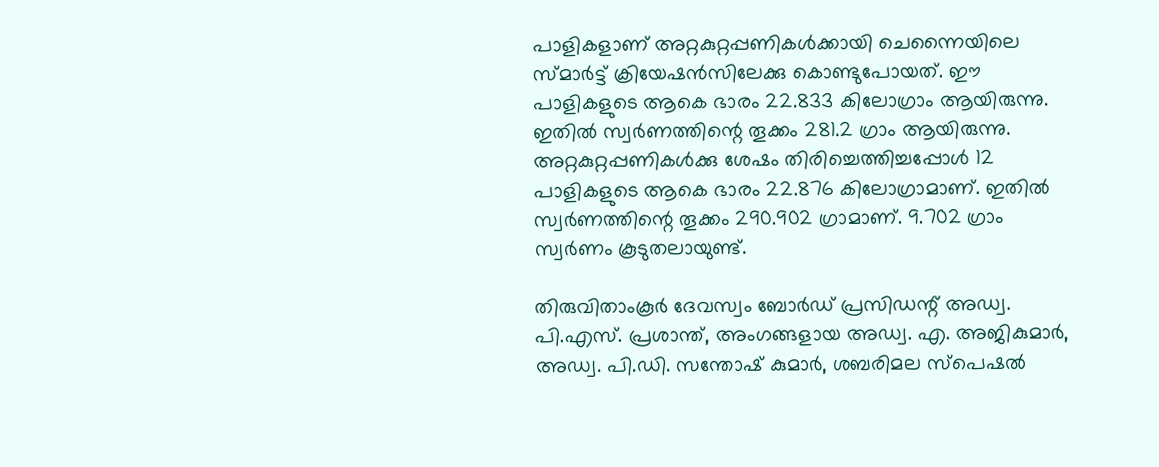പാളികളാണ് അറ്റകുറ്റപ്പണികള്‍ക്കായി ചെന്നൈയിലെ സ്മാര്‍ട്ട് ക്രിയേഷന്‍സിലേക്കു കൊണ്ടുപോയത്. ഈ പാളികളുടെ ആകെ ഭാരം 22.833 കിലോഗ്രാം ആയിരുന്നു. ഇതില്‍ സ്വര്‍ണത്തിന്റെ തൂക്കം 281.2 ഗ്രാം ആയിരുന്നു. അറ്റകുറ്റപ്പണികള്‍ക്കു ശേഷം തിരിച്ചെത്തിച്ചപ്പോള്‍ 12 പാളികളുടെ ആകെ ഭാരം 22.876 കിലോഗ്രാമാണ്. ഇതില്‍ സ്വര്‍ണത്തിന്റെ തൂക്കം 290.902 ഗ്രാമാണ്. 9.702 ഗ്രാം സ്വര്‍ണം കൂടുതലായുണ്ട്.

തിരുവിതാംകൂര്‍ ദേവസ്വം ബോര്‍ഡ് പ്രസിഡന്റ് അഡ്വ. പി.എസ്. പ്രശാന്ത്, അംഗങ്ങളായ അഡ്വ. എ. അജികുമാര്‍, അഡ്വ. പി.ഡി. സന്തോഷ് കുമാര്‍, ശബരിമല സ്‌പെഷല്‍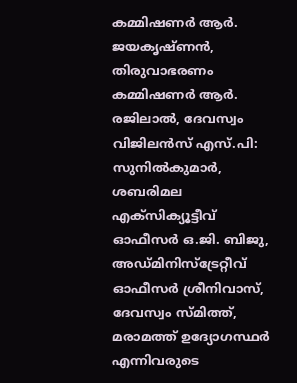കമ്മിഷണര്‍ ആര്‍. ജയകൃഷ്ണന്‍, തിരുവാഭരണം കമ്മിഷണര്‍ ആര്‍. രജിലാല്‍, ദേവസ്വം വിജിലന്‍സ് എസ്.പി: സുനില്‍കുമാര്‍, ശബരിമല എക്‌സിക്യൂട്ടീവ് ഓഫീസര്‍ ഒ.ജി. ബിജു, അഡ്മിനിസ്‌ട്രേറ്റീവ് ഓഫീസര്‍ ശ്രീനിവാസ്, ദേവസ്വം സ്മിത്ത്, മരാമത്ത് ഉദ്യോഗസ്ഥര്‍ എന്നിവരുടെ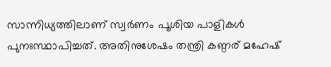സാന്നിധ്യത്തിലാണ് സ്വര്‍ണം പൂശിയ പാളികള്‍ പുനഃസ്ഥാപിച്ചത്. അതിനുശേഷം തന്ത്രി കണ്ഠര് മഹേഷ്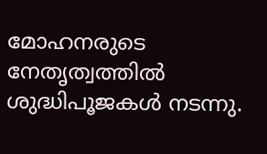മോഹനരുടെ നേതൃത്വത്തില്‍ ശുദ്ധിപൂജകള്‍ നടന്നു.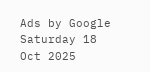Ads by Google
Saturday 18 Oct 2025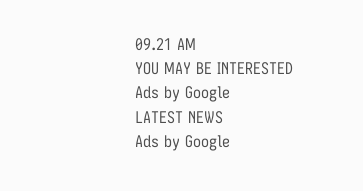09.21 AM
YOU MAY BE INTERESTED
Ads by Google
LATEST NEWS
Ads by Google